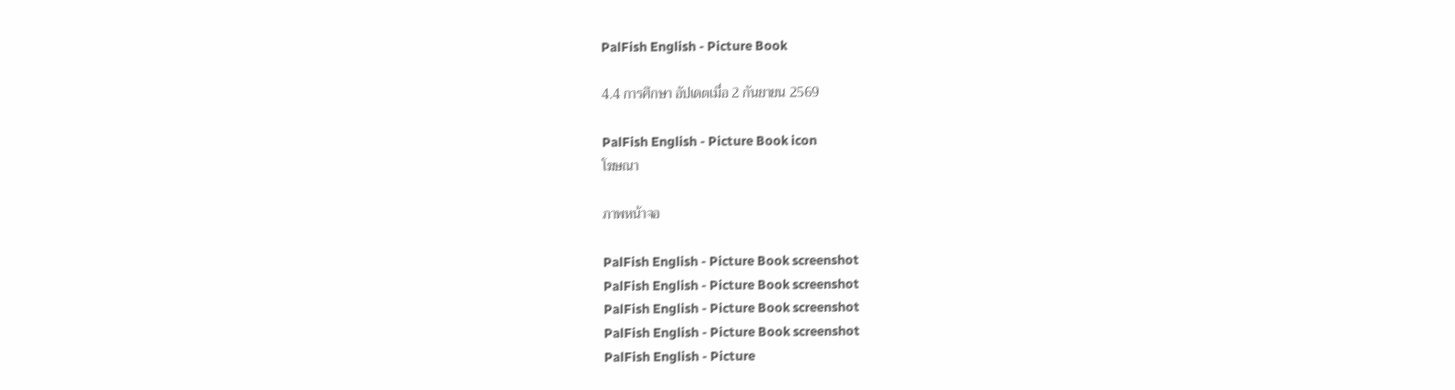PalFish English - Picture Book

4.4 การศึกษา อัปเดตเมื่อ 2 กันยายน 2569

PalFish English - Picture Book icon
โฆษณา

ภาพหน้าจอ

PalFish English - Picture Book screenshot
PalFish English - Picture Book screenshot
PalFish English - Picture Book screenshot
PalFish English - Picture Book screenshot
PalFish English - Picture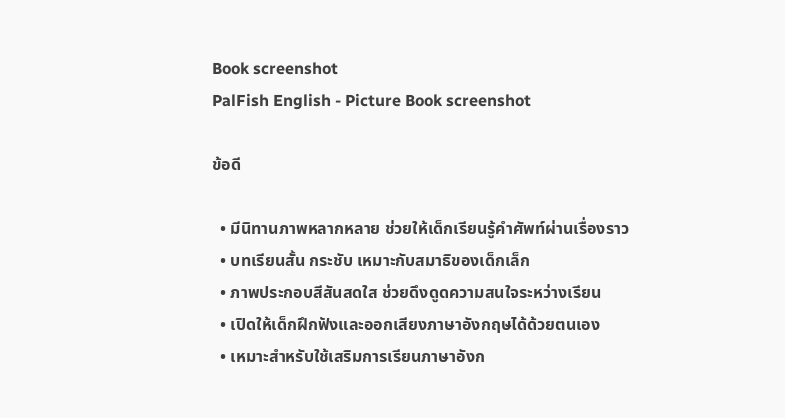Book screenshot
PalFish English - Picture Book screenshot

ข้อดี

  • มีนิทานภาพหลากหลาย ช่วยให้เด็กเรียนรู้คำศัพท์ผ่านเรื่องราว
  • บทเรียนสั้น กระชับ เหมาะกับสมาธิของเด็กเล็ก
  • ภาพประกอบสีสันสดใส ช่วยดึงดูดความสนใจระหว่างเรียน
  • เปิดให้เด็กฝึกฟังและออกเสียงภาษาอังกฤษได้ด้วยตนเอง
  • เหมาะสำหรับใช้เสริมการเรียนภาษาอังก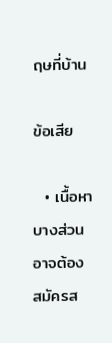ฤษที่บ้าน

ข้อเสีย

  • เนื้อหาบางส่วนอาจต้องสมัครส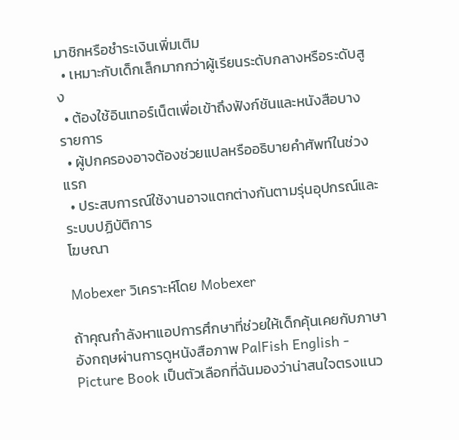มาชิกหรือชำระเงินเพิ่มเติม
  • เหมาะกับเด็กเล็กมากกว่าผู้เรียนระดับกลางหรือระดับสูง
  • ต้องใช้อินเทอร์เน็ตเพื่อเข้าถึงฟังก์ชันและหนังสือบางรายการ
  • ผู้ปกครองอาจต้องช่วยแปลหรืออธิบายคำศัพท์ในช่วงแรก
  • ประสบการณ์ใช้งานอาจแตกต่างกันตามรุ่นอุปกรณ์และระบบปฏิบัติการ
โฆษณา

Mobexer วิเคราะห์โดย Mobexer

ถ้าคุณกำลังหาแอปการศึกษาที่ช่วยให้เด็กคุ้นเคยกับภาษาอังกฤษผ่านการดูหนังสือภาพ PalFish English - Picture Book เป็นตัวเลือกที่ฉันมองว่าน่าสนใจตรงแนว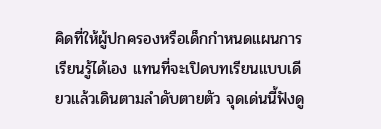คิดที่ให้ผู้ปกครองหรือเด็กกำหนดแผนการเรียนรู้ได้เอง แทนที่จะเปิดบทเรียนแบบเดียวแล้วเดินตามลำดับตายตัว จุดเด่นนี้ฟังดู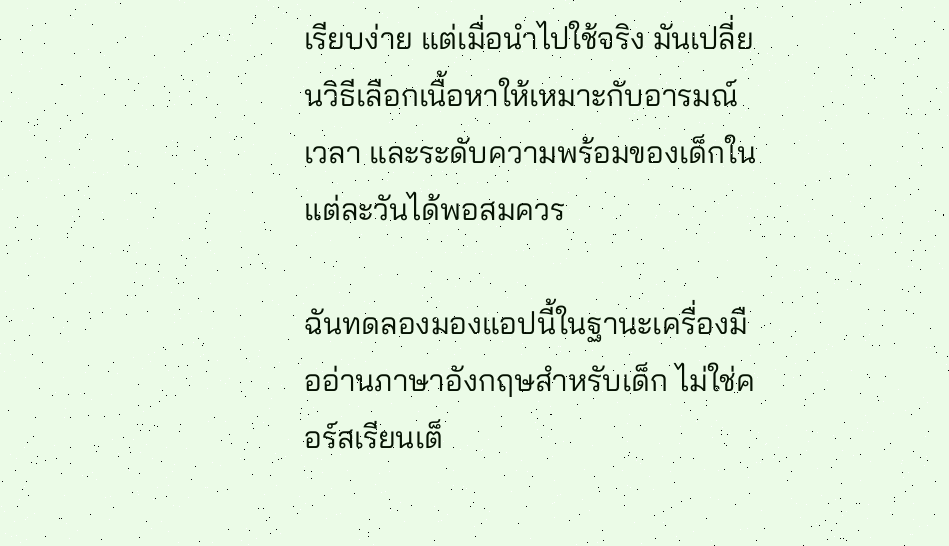เรียบง่าย แต่เมื่อนำไปใช้จริง มันเปลี่ยนวิธีเลือกเนื้อหาให้เหมาะกับอารมณ์ เวลา และระดับความพร้อมของเด็กในแต่ละวันได้พอสมควร

ฉันทดลองมองแอปนี้ในฐานะเครื่องมืออ่านภาษาอังกฤษสำหรับเด็ก ไม่ใช่คอร์สเรียนเต็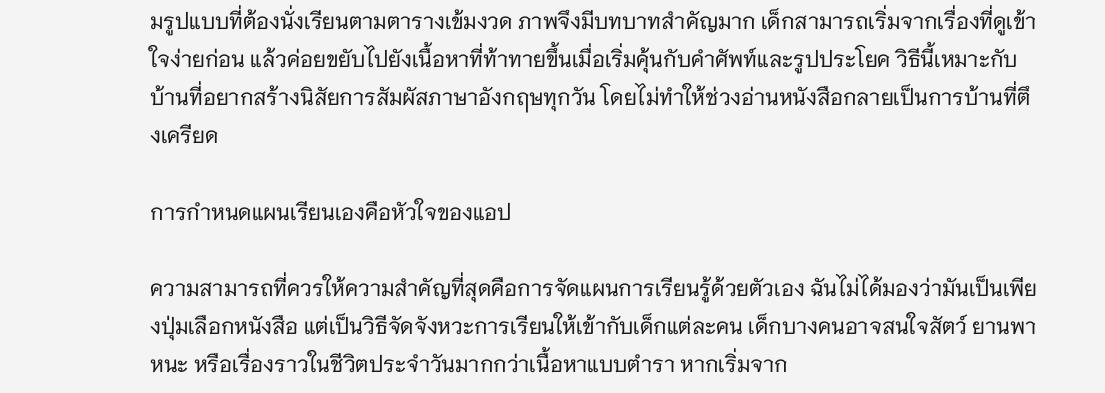มรูปแบบที่ต้องนั่งเรียนตามตารางเข้มงวด ภาพจึงมีบทบาทสำคัญมาก เด็กสามารถเริ่มจากเรื่องที่ดูเข้าใจง่ายก่อน แล้วค่อยขยับไปยังเนื้อหาที่ท้าทายขึ้นเมื่อเริ่มคุ้นกับคำศัพท์และรูปประโยค วิธีนี้เหมาะกับบ้านที่อยากสร้างนิสัยการสัมผัสภาษาอังกฤษทุกวัน โดยไม่ทำให้ช่วงอ่านหนังสือกลายเป็นการบ้านที่ตึงเครียด

การกำหนดแผนเรียนเองคือหัวใจของแอป

ความสามารถที่ควรให้ความสำคัญที่สุดคือการจัดแผนการเรียนรู้ด้วยตัวเอง ฉันไม่ได้มองว่ามันเป็นเพียงปุ่มเลือกหนังสือ แต่เป็นวิธีจัดจังหวะการเรียนให้เข้ากับเด็กแต่ละคน เด็กบางคนอาจสนใจสัตว์ ยานพาหนะ หรือเรื่องราวในชีวิตประจำวันมากกว่าเนื้อหาแบบตำรา หากเริ่มจาก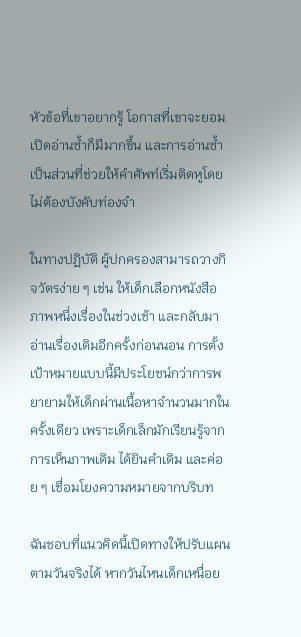หัวข้อที่เขาอยากรู้ โอกาสที่เขาจะยอมเปิดอ่านซ้ำก็มีมากขึ้น และการอ่านซ้ำเป็นส่วนที่ช่วยให้คำศัพท์เริ่มติดหูโดยไม่ต้องบังคับท่องจำ

ในทางปฏิบัติ ผู้ปกครองสามารถวางกิจวัตรง่าย ๆ เช่น ให้เด็กเลือกหนังสือภาพหนึ่งเรื่องในช่วงเช้า และกลับมาอ่านเรื่องเดิมอีกครั้งก่อนนอน การตั้งเป้าหมายแบบนี้มีประโยชน์กว่าการพยายามให้เด็กผ่านเนื้อหาจำนวนมากในครั้งเดียว เพราะเด็กเล็กมักเรียนรู้จากการเห็นภาพเดิม ได้ยินคำเดิม และค่อย ๆ เชื่อมโยงความหมายจากบริบท

ฉันชอบที่แนวคิดนี้เปิดทางให้ปรับแผนตามวันจริงได้ หากวันไหนเด็กเหนื่อย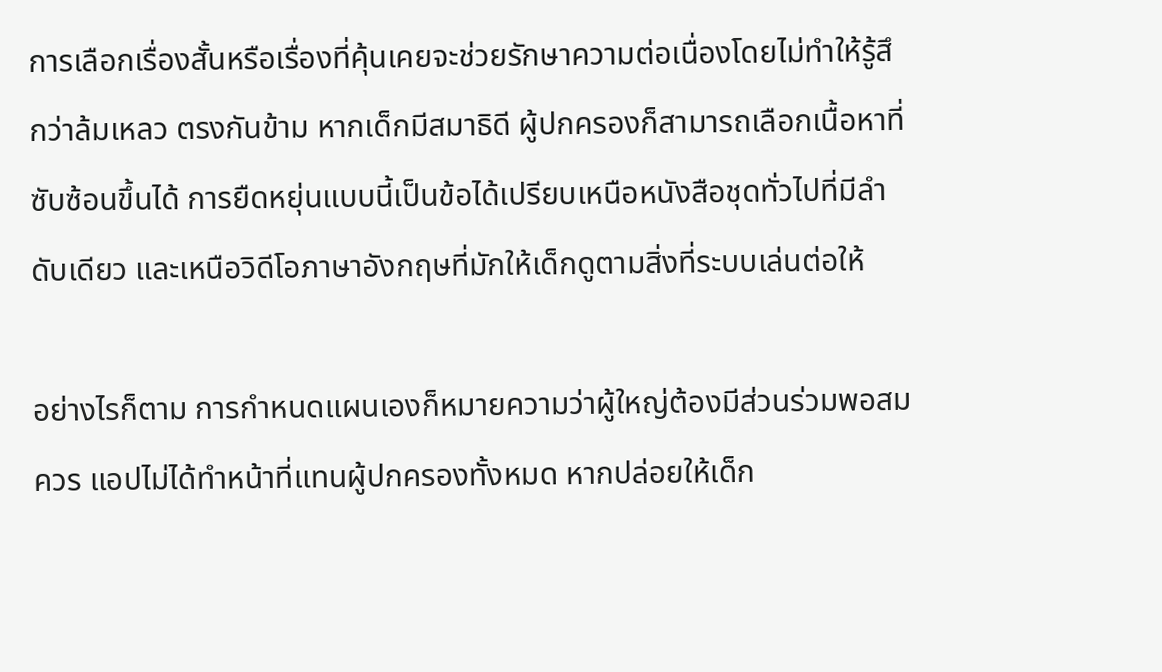การเลือกเรื่องสั้นหรือเรื่องที่คุ้นเคยจะช่วยรักษาความต่อเนื่องโดยไม่ทำให้รู้สึกว่าล้มเหลว ตรงกันข้าม หากเด็กมีสมาธิดี ผู้ปกครองก็สามารถเลือกเนื้อหาที่ซับซ้อนขึ้นได้ การยืดหยุ่นแบบนี้เป็นข้อได้เปรียบเหนือหนังสือชุดทั่วไปที่มีลำดับเดียว และเหนือวิดีโอภาษาอังกฤษที่มักให้เด็กดูตามสิ่งที่ระบบเล่นต่อให้

อย่างไรก็ตาม การกำหนดแผนเองก็หมายความว่าผู้ใหญ่ต้องมีส่วนร่วมพอสมควร แอปไม่ได้ทำหน้าที่แทนผู้ปกครองทั้งหมด หากปล่อยให้เด็ก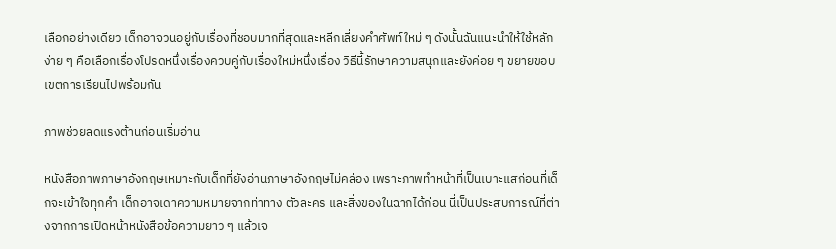เลือกอย่างเดียว เด็กอาจวนอยู่กับเรื่องที่ชอบมากที่สุดและหลีกเลี่ยงคำศัพท์ใหม่ ๆ ดังนั้นฉันแนะนำให้ใช้หลักง่าย ๆ คือเลือกเรื่องโปรดหนึ่งเรื่องควบคู่กับเรื่องใหม่หนึ่งเรื่อง วิธีนี้รักษาความสนุกและยังค่อย ๆ ขยายขอบเขตการเรียนไปพร้อมกัน

ภาพช่วยลดแรงต้านก่อนเริ่มอ่าน

หนังสือภาพภาษาอังกฤษเหมาะกับเด็กที่ยังอ่านภาษาอังกฤษไม่คล่อง เพราะภาพทำหน้าที่เป็นเบาะแสก่อนที่เด็กจะเข้าใจทุกคำ เด็กอาจเดาความหมายจากท่าทาง ตัวละคร และสิ่งของในฉากได้ก่อน นี่เป็นประสบการณ์ที่ต่างจากการเปิดหน้าหนังสือข้อความยาว ๆ แล้วเจ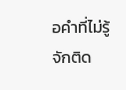อคำที่ไม่รู้จักติด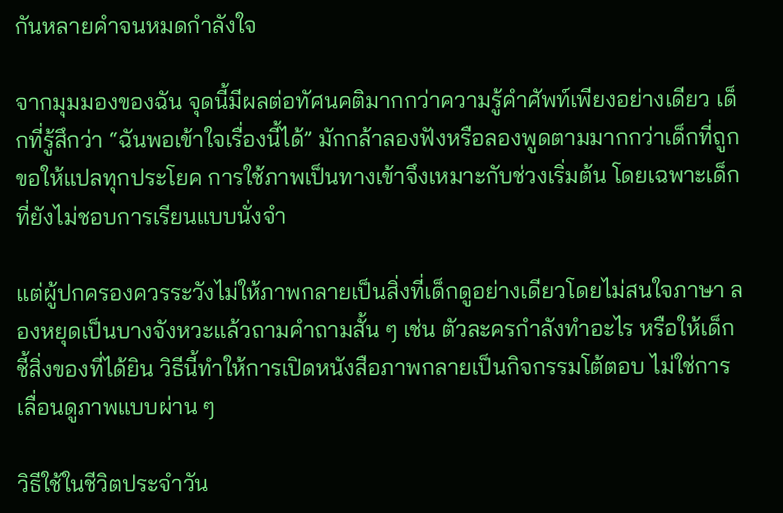กันหลายคำจนหมดกำลังใจ

จากมุมมองของฉัน จุดนี้มีผลต่อทัศนคติมากกว่าความรู้คำศัพท์เพียงอย่างเดียว เด็กที่รู้สึกว่า “ฉันพอเข้าใจเรื่องนี้ได้” มักกล้าลองฟังหรือลองพูดตามมากกว่าเด็กที่ถูกขอให้แปลทุกประโยค การใช้ภาพเป็นทางเข้าจึงเหมาะกับช่วงเริ่มต้น โดยเฉพาะเด็กที่ยังไม่ชอบการเรียนแบบนั่งจำ

แต่ผู้ปกครองควรระวังไม่ให้ภาพกลายเป็นสิ่งที่เด็กดูอย่างเดียวโดยไม่สนใจภาษา ลองหยุดเป็นบางจังหวะแล้วถามคำถามสั้น ๆ เช่น ตัวละครกำลังทำอะไร หรือให้เด็กชี้สิ่งของที่ได้ยิน วิธีนี้ทำให้การเปิดหนังสือภาพกลายเป็นกิจกรรมโต้ตอบ ไม่ใช่การเลื่อนดูภาพแบบผ่าน ๆ

วิธีใช้ในชีวิตประจำวัน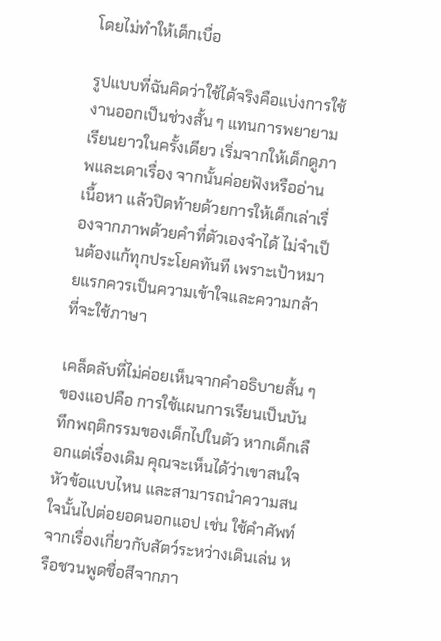โดยไม่ทำให้เด็กเบื่อ

รูปแบบที่ฉันคิดว่าใช้ได้จริงคือแบ่งการใช้งานออกเป็นช่วงสั้น ๆ แทนการพยายามเรียนยาวในครั้งเดียว เริ่มจากให้เด็กดูภาพและเดาเรื่อง จากนั้นค่อยฟังหรืออ่านเนื้อหา แล้วปิดท้ายด้วยการให้เด็กเล่าเรื่องจากภาพด้วยคำที่ตัวเองจำได้ ไม่จำเป็นต้องแก้ทุกประโยคทันที เพราะเป้าหมายแรกควรเป็นความเข้าใจและความกล้าที่จะใช้ภาษา

เคล็ดลับที่ไม่ค่อยเห็นจากคำอธิบายสั้น ๆ ของแอปคือ การใช้แผนการเรียนเป็นบันทึกพฤติกรรมของเด็กไปในตัว หากเด็กเลือกแต่เรื่องเดิม คุณจะเห็นได้ว่าเขาสนใจหัวข้อแบบไหน และสามารถนำความสนใจนั้นไปต่อยอดนอกแอป เช่น ใช้คำศัพท์จากเรื่องเกี่ยวกับสัตว์ระหว่างเดินเล่น หรือชวนพูดชื่อสีจากภา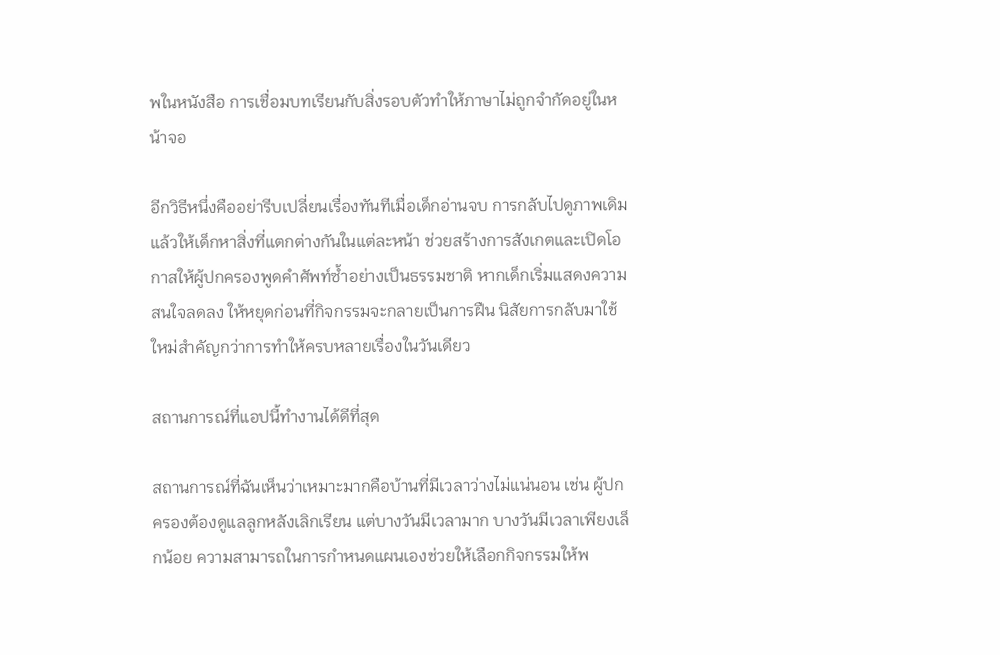พในหนังสือ การเชื่อมบทเรียนกับสิ่งรอบตัวทำให้ภาษาไม่ถูกจำกัดอยู่ในหน้าจอ

อีกวิธีหนึ่งคืออย่ารีบเปลี่ยนเรื่องทันทีเมื่อเด็กอ่านจบ การกลับไปดูภาพเดิมแล้วให้เด็กหาสิ่งที่แตกต่างกันในแต่ละหน้า ช่วยสร้างการสังเกตและเปิดโอกาสให้ผู้ปกครองพูดคำศัพท์ซ้ำอย่างเป็นธรรมชาติ หากเด็กเริ่มแสดงความสนใจลดลง ให้หยุดก่อนที่กิจกรรมจะกลายเป็นการฝืน นิสัยการกลับมาใช้ใหม่สำคัญกว่าการทำให้ครบหลายเรื่องในวันเดียว

สถานการณ์ที่แอปนี้ทำงานได้ดีที่สุด

สถานการณ์ที่ฉันเห็นว่าเหมาะมากคือบ้านที่มีเวลาว่างไม่แน่นอน เช่น ผู้ปกครองต้องดูแลลูกหลังเลิกเรียน แต่บางวันมีเวลามาก บางวันมีเวลาเพียงเล็กน้อย ความสามารถในการกำหนดแผนเองช่วยให้เลือกกิจกรรมให้พ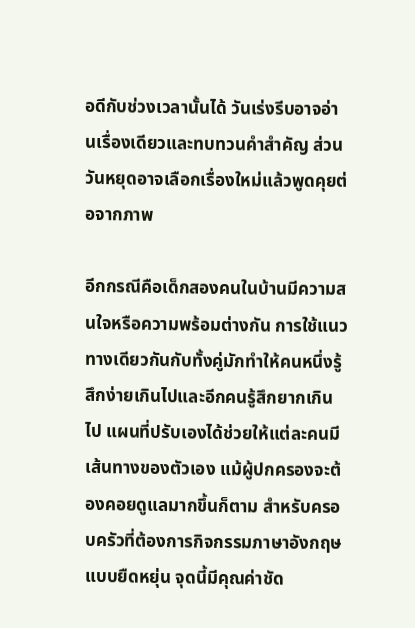อดีกับช่วงเวลานั้นได้ วันเร่งรีบอาจอ่านเรื่องเดียวและทบทวนคำสำคัญ ส่วนวันหยุดอาจเลือกเรื่องใหม่แล้วพูดคุยต่อจากภาพ

อีกกรณีคือเด็กสองคนในบ้านมีความสนใจหรือความพร้อมต่างกัน การใช้แนวทางเดียวกันกับทั้งคู่มักทำให้คนหนึ่งรู้สึกง่ายเกินไปและอีกคนรู้สึกยากเกินไป แผนที่ปรับเองได้ช่วยให้แต่ละคนมีเส้นทางของตัวเอง แม้ผู้ปกครองจะต้องคอยดูแลมากขึ้นก็ตาม สำหรับครอบครัวที่ต้องการกิจกรรมภาษาอังกฤษแบบยืดหยุ่น จุดนี้มีคุณค่าชัด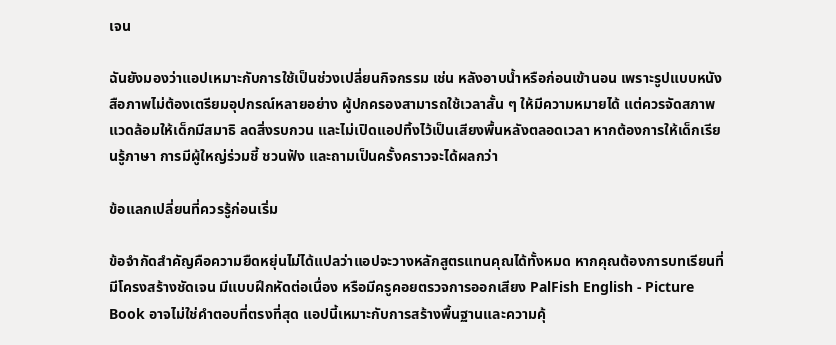เจน

ฉันยังมองว่าแอปเหมาะกับการใช้เป็นช่วงเปลี่ยนกิจกรรม เช่น หลังอาบน้ำหรือก่อนเข้านอน เพราะรูปแบบหนังสือภาพไม่ต้องเตรียมอุปกรณ์หลายอย่าง ผู้ปกครองสามารถใช้เวลาสั้น ๆ ให้มีความหมายได้ แต่ควรจัดสภาพแวดล้อมให้เด็กมีสมาธิ ลดสิ่งรบกวน และไม่เปิดแอปทิ้งไว้เป็นเสียงพื้นหลังตลอดเวลา หากต้องการให้เด็กเรียนรู้ภาษา การมีผู้ใหญ่ร่วมชี้ ชวนฟัง และถามเป็นครั้งคราวจะได้ผลกว่า

ข้อแลกเปลี่ยนที่ควรรู้ก่อนเริ่ม

ข้อจำกัดสำคัญคือความยืดหยุ่นไม่ได้แปลว่าแอปจะวางหลักสูตรแทนคุณได้ทั้งหมด หากคุณต้องการบทเรียนที่มีโครงสร้างชัดเจน มีแบบฝึกหัดต่อเนื่อง หรือมีครูคอยตรวจการออกเสียง PalFish English - Picture Book อาจไม่ใช่คำตอบที่ตรงที่สุด แอปนี้เหมาะกับการสร้างพื้นฐานและความคุ้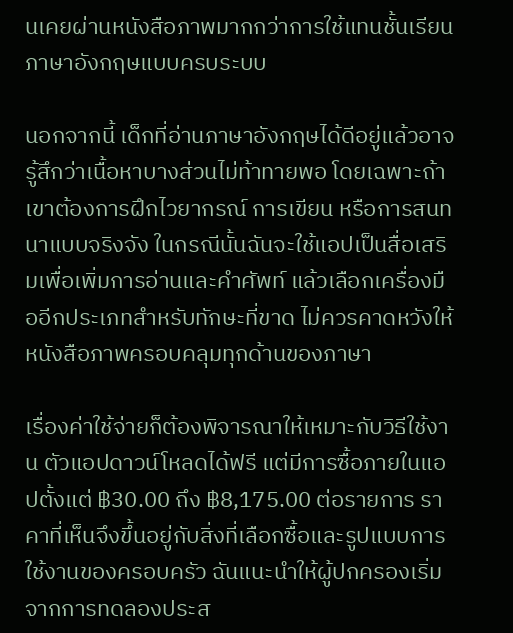นเคยผ่านหนังสือภาพมากกว่าการใช้แทนชั้นเรียนภาษาอังกฤษแบบครบระบบ

นอกจากนี้ เด็กที่อ่านภาษาอังกฤษได้ดีอยู่แล้วอาจรู้สึกว่าเนื้อหาบางส่วนไม่ท้าทายพอ โดยเฉพาะถ้าเขาต้องการฝึกไวยากรณ์ การเขียน หรือการสนทนาแบบจริงจัง ในกรณีนั้นฉันจะใช้แอปเป็นสื่อเสริมเพื่อเพิ่มการอ่านและคำศัพท์ แล้วเลือกเครื่องมืออีกประเภทสำหรับทักษะที่ขาด ไม่ควรคาดหวังให้หนังสือภาพครอบคลุมทุกด้านของภาษา

เรื่องค่าใช้จ่ายก็ต้องพิจารณาให้เหมาะกับวิธีใช้งาน ตัวแอปดาวน์โหลดได้ฟรี แต่มีการซื้อภายในแอปตั้งแต่ ฿30.00 ถึง ฿8,175.00 ต่อรายการ ราคาที่เห็นจึงขึ้นอยู่กับสิ่งที่เลือกซื้อและรูปแบบการใช้งานของครอบครัว ฉันแนะนำให้ผู้ปกครองเริ่มจากการทดลองประส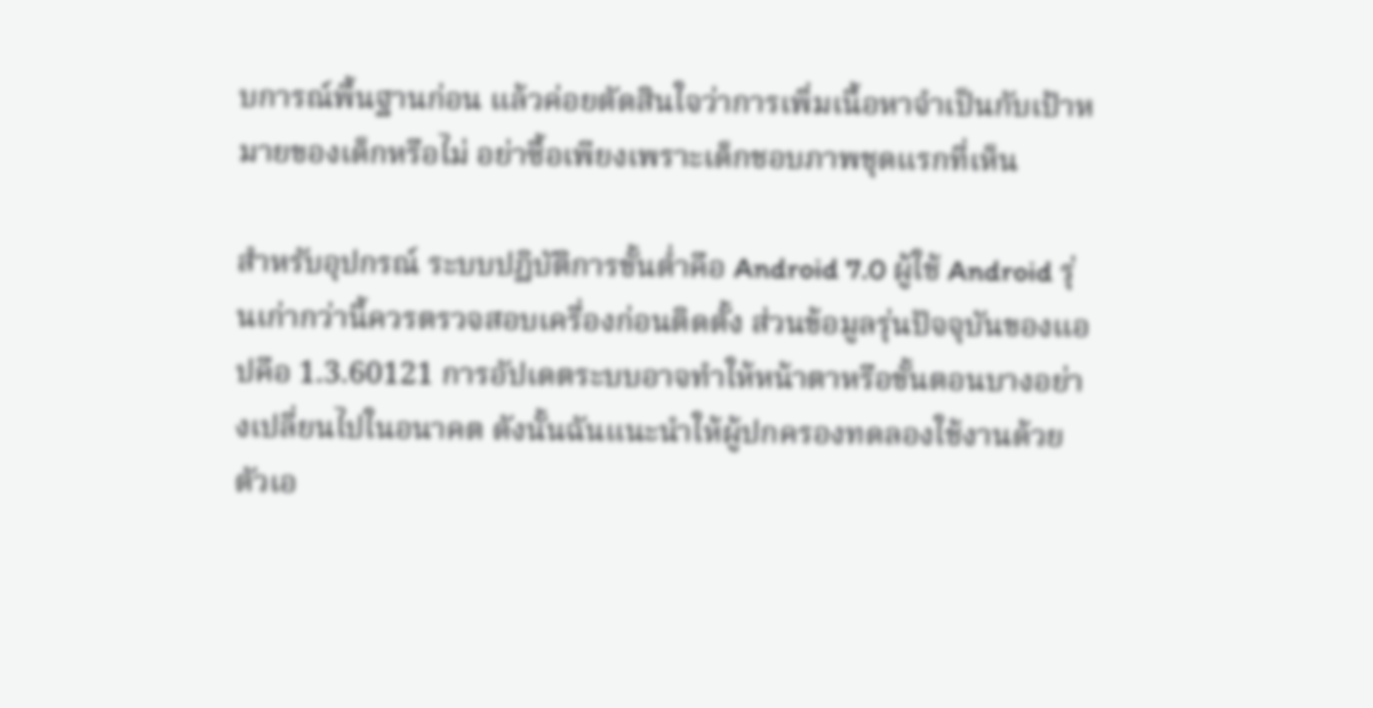บการณ์พื้นฐานก่อน แล้วค่อยตัดสินใจว่าการเพิ่มเนื้อหาจำเป็นกับเป้าหมายของเด็กหรือไม่ อย่าซื้อเพียงเพราะเด็กชอบภาพชุดแรกที่เห็น

สำหรับอุปกรณ์ ระบบปฏิบัติการขั้นต่ำคือ Android 7.0 ผู้ใช้ Android รุ่นเก่ากว่านี้ควรตรวจสอบเครื่องก่อนติดตั้ง ส่วนข้อมูลรุ่นปัจจุบันของแอปคือ 1.3.60121 การอัปเดตระบบอาจทำให้หน้าตาหรือขั้นตอนบางอย่างเปลี่ยนไปในอนาคต ดังนั้นฉันแนะนำให้ผู้ปกครองทดลองใช้งานด้วยตัวเอ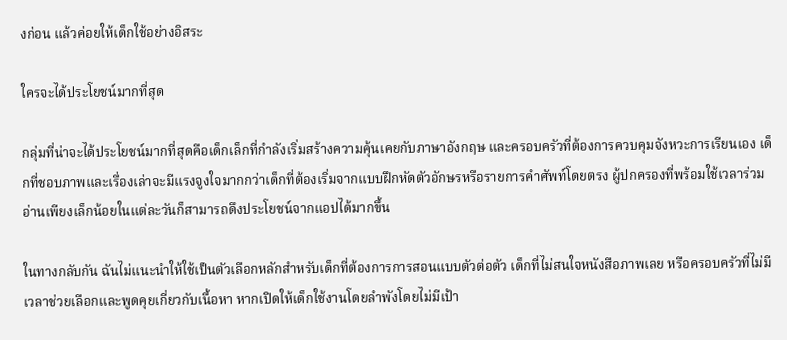งก่อน แล้วค่อยให้เด็กใช้อย่างอิสระ

ใครจะได้ประโยชน์มากที่สุด

กลุ่มที่น่าจะได้ประโยชน์มากที่สุดคือเด็กเล็กที่กำลังเริ่มสร้างความคุ้นเคยกับภาษาอังกฤษ และครอบครัวที่ต้องการควบคุมจังหวะการเรียนเอง เด็กที่ชอบภาพและเรื่องเล่าจะมีแรงจูงใจมากกว่าเด็กที่ต้องเริ่มจากแบบฝึกหัดตัวอักษรหรือรายการคำศัพท์โดยตรง ผู้ปกครองที่พร้อมใช้เวลาร่วมอ่านเพียงเล็กน้อยในแต่ละวันก็สามารถดึงประโยชน์จากแอปได้มากขึ้น

ในทางกลับกัน ฉันไม่แนะนำให้ใช้เป็นตัวเลือกหลักสำหรับเด็กที่ต้องการการสอนแบบตัวต่อตัว เด็กที่ไม่สนใจหนังสือภาพเลย หรือครอบครัวที่ไม่มีเวลาช่วยเลือกและพูดคุยเกี่ยวกับเนื้อหา หากเปิดให้เด็กใช้งานโดยลำพังโดยไม่มีเป้า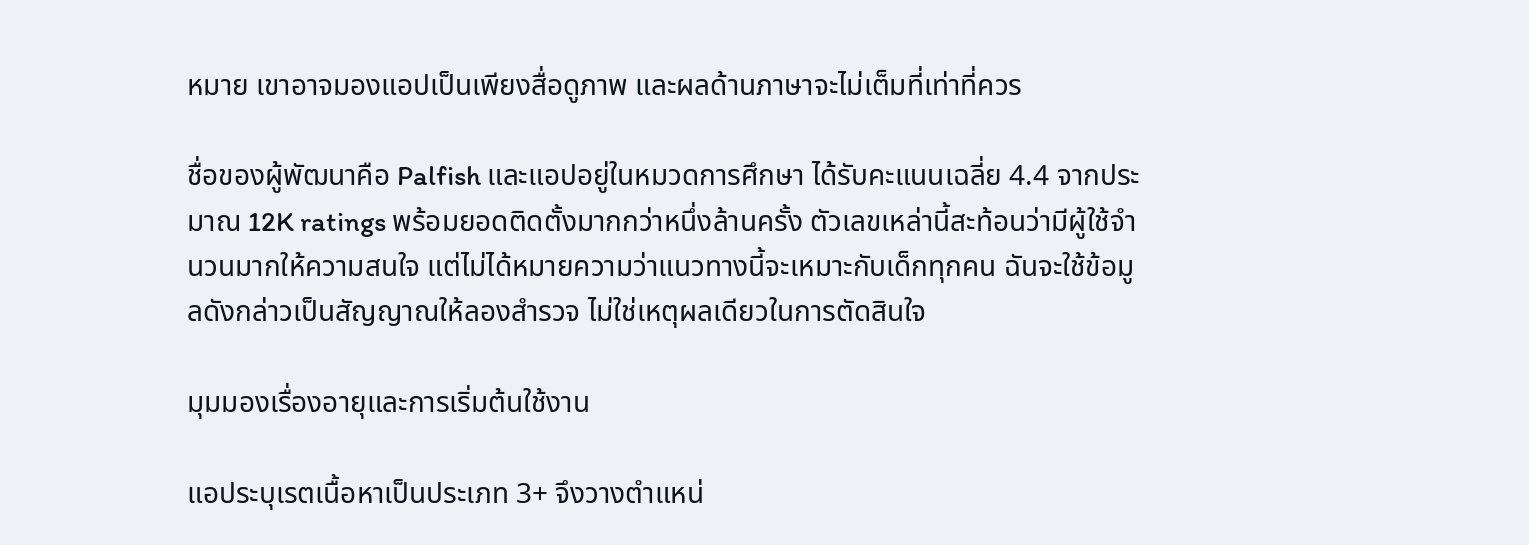หมาย เขาอาจมองแอปเป็นเพียงสื่อดูภาพ และผลด้านภาษาจะไม่เต็มที่เท่าที่ควร

ชื่อของผู้พัฒนาคือ Palfish และแอปอยู่ในหมวดการศึกษา ได้รับคะแนนเฉลี่ย 4.4 จากประมาณ 12K ratings พร้อมยอดติดตั้งมากกว่าหนึ่งล้านครั้ง ตัวเลขเหล่านี้สะท้อนว่ามีผู้ใช้จำนวนมากให้ความสนใจ แต่ไม่ได้หมายความว่าแนวทางนี้จะเหมาะกับเด็กทุกคน ฉันจะใช้ข้อมูลดังกล่าวเป็นสัญญาณให้ลองสำรวจ ไม่ใช่เหตุผลเดียวในการตัดสินใจ

มุมมองเรื่องอายุและการเริ่มต้นใช้งาน

แอประบุเรตเนื้อหาเป็นประเภท 3+ จึงวางตำแหน่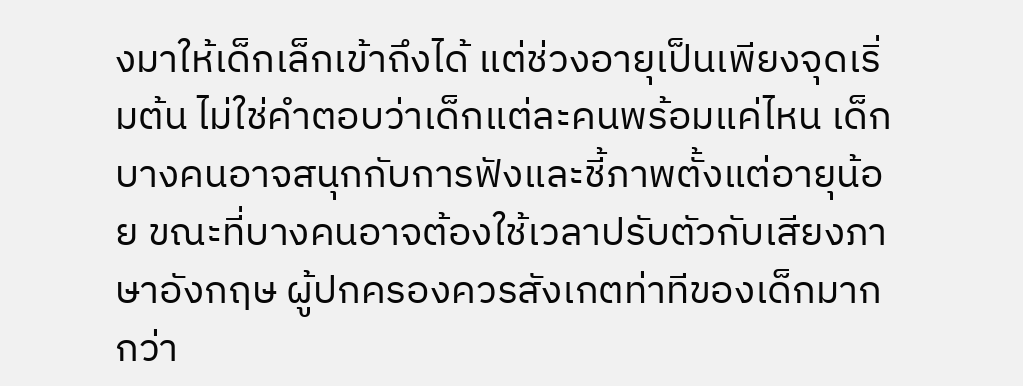งมาให้เด็กเล็กเข้าถึงได้ แต่ช่วงอายุเป็นเพียงจุดเริ่มต้น ไม่ใช่คำตอบว่าเด็กแต่ละคนพร้อมแค่ไหน เด็กบางคนอาจสนุกกับการฟังและชี้ภาพตั้งแต่อายุน้อย ขณะที่บางคนอาจต้องใช้เวลาปรับตัวกับเสียงภาษาอังกฤษ ผู้ปกครองควรสังเกตท่าทีของเด็กมากกว่า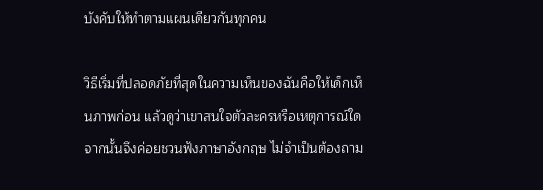บังคับให้ทำตามแผนเดียวกันทุกคน

วิธีเริ่มที่ปลอดภัยที่สุดในความเห็นของฉันคือให้เด็กเห็นภาพก่อน แล้วดูว่าเขาสนใจตัวละครหรือเหตุการณ์ใด จากนั้นจึงค่อยชวนฟังภาษาอังกฤษ ไม่จำเป็นต้องถาม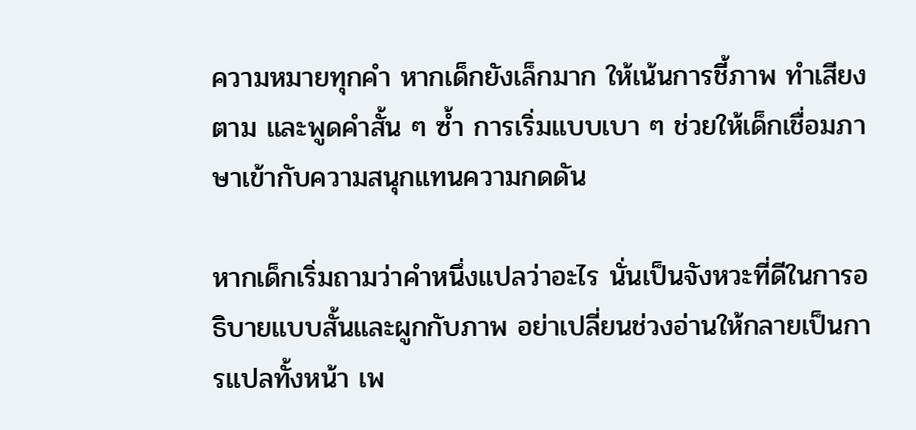ความหมายทุกคำ หากเด็กยังเล็กมาก ให้เน้นการชี้ภาพ ทำเสียงตาม และพูดคำสั้น ๆ ซ้ำ การเริ่มแบบเบา ๆ ช่วยให้เด็กเชื่อมภาษาเข้ากับความสนุกแทนความกดดัน

หากเด็กเริ่มถามว่าคำหนึ่งแปลว่าอะไร นั่นเป็นจังหวะที่ดีในการอธิบายแบบสั้นและผูกกับภาพ อย่าเปลี่ยนช่วงอ่านให้กลายเป็นการแปลทั้งหน้า เพ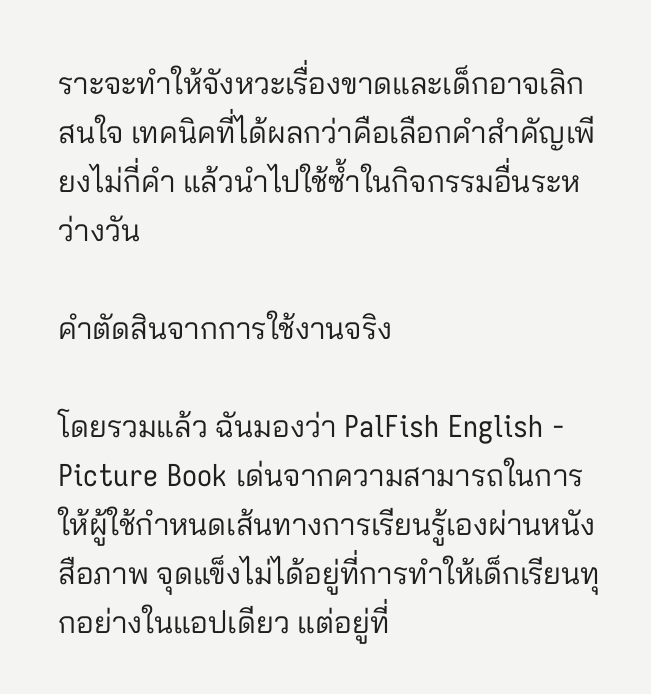ราะจะทำให้จังหวะเรื่องขาดและเด็กอาจเลิกสนใจ เทคนิคที่ได้ผลกว่าคือเลือกคำสำคัญเพียงไม่กี่คำ แล้วนำไปใช้ซ้ำในกิจกรรมอื่นระหว่างวัน

คำตัดสินจากการใช้งานจริง

โดยรวมแล้ว ฉันมองว่า PalFish English - Picture Book เด่นจากความสามารถในการให้ผู้ใช้กำหนดเส้นทางการเรียนรู้เองผ่านหนังสือภาพ จุดแข็งไม่ได้อยู่ที่การทำให้เด็กเรียนทุกอย่างในแอปเดียว แต่อยู่ที่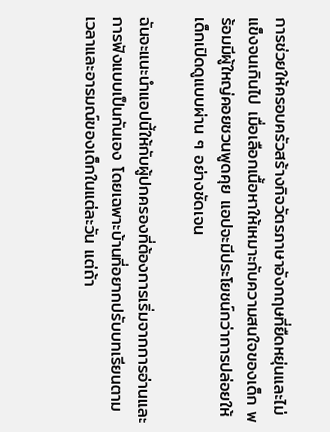การช่วยให้ครอบครัวสร้างกิจวัตรภาษาอังกฤษที่ยืดหยุ่นและไม่แข็งจนเกินไป เมื่อเลือกเนื้อหาให้เหมาะกับความสนใจของเด็ก พร้อมมีผู้ใหญ่คอยชวนพูดคุย แอปจะมีประโยชน์กว่าการปล่อยให้เด็กเปิดดูแบบผ่าน ๆ อย่างชัดเจน

ฉันจะแนะนำแอปนี้ให้กับผู้ปกครองที่ต้องการเริ่มจากการอ่านและการฟังแบบเป็นกันเอง โดยเฉพาะบ้านที่อยากปรับบทเรียนตามเวลาและอารมณ์ของเด็กในแต่ละวัน แต่ถ้า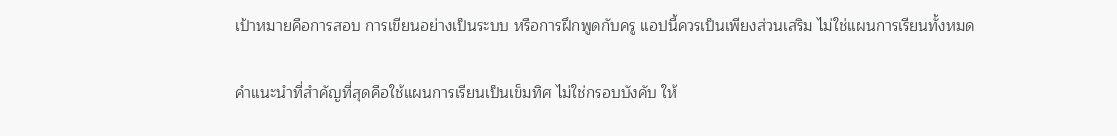เป้าหมายคือการสอบ การเขียนอย่างเป็นระบบ หรือการฝึกพูดกับครู แอปนี้ควรเป็นเพียงส่วนเสริม ไม่ใช่แผนการเรียนทั้งหมด

คำแนะนำที่สำคัญที่สุดคือใช้แผนการเรียนเป็นเข็มทิศ ไม่ใช่กรอบบังคับ ให้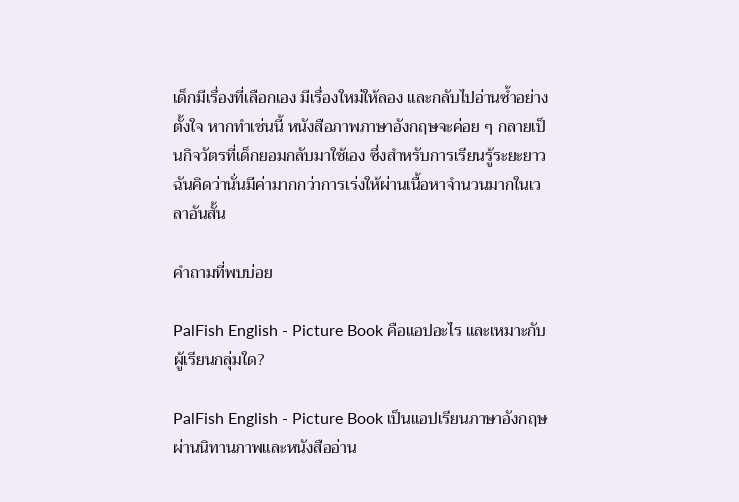เด็กมีเรื่องที่เลือกเอง มีเรื่องใหม่ให้ลอง และกลับไปอ่านซ้ำอย่างตั้งใจ หากทำเช่นนี้ หนังสือภาพภาษาอังกฤษจะค่อย ๆ กลายเป็นกิจวัตรที่เด็กยอมกลับมาใช้เอง ซึ่งสำหรับการเรียนรู้ระยะยาว ฉันคิดว่านั่นมีค่ามากกว่าการเร่งให้ผ่านเนื้อหาจำนวนมากในเวลาอันสั้น

คำถามที่พบบ่อย

PalFish English - Picture Book คือแอปอะไร และเหมาะกับผู้เรียนกลุ่มใด?

PalFish English - Picture Book เป็นแอปเรียนภาษาอังกฤษผ่านนิทานภาพและหนังสืออ่าน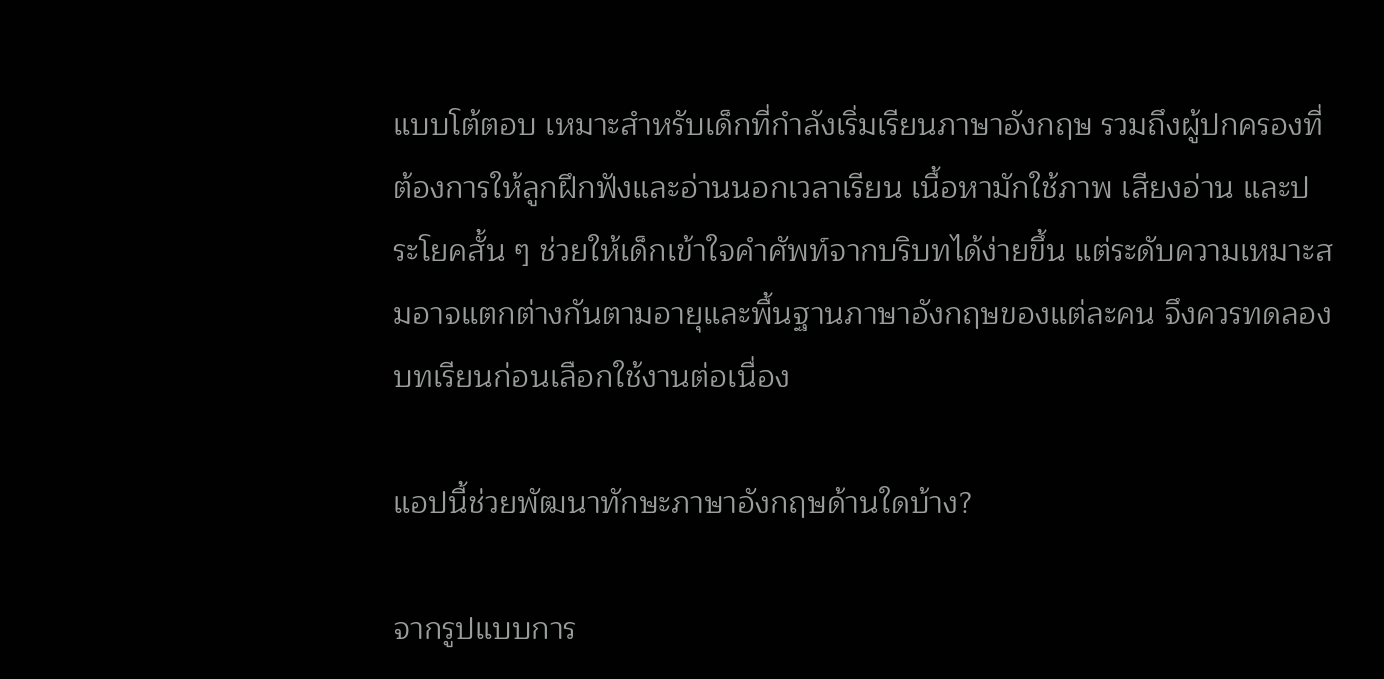แบบโต้ตอบ เหมาะสำหรับเด็กที่กำลังเริ่มเรียนภาษาอังกฤษ รวมถึงผู้ปกครองที่ต้องการให้ลูกฝึกฟังและอ่านนอกเวลาเรียน เนื้อหามักใช้ภาพ เสียงอ่าน และประโยคสั้น ๆ ช่วยให้เด็กเข้าใจคำศัพท์จากบริบทได้ง่ายขึ้น แต่ระดับความเหมาะสมอาจแตกต่างกันตามอายุและพื้นฐานภาษาอังกฤษของแต่ละคน จึงควรทดลองบทเรียนก่อนเลือกใช้งานต่อเนื่อง

แอปนี้ช่วยพัฒนาทักษะภาษาอังกฤษด้านใดบ้าง?

จากรูปแบบการ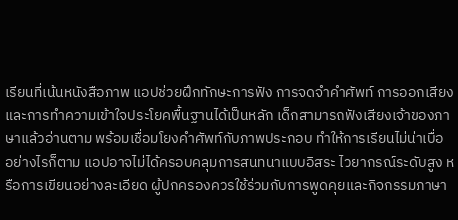เรียนที่เน้นหนังสือภาพ แอปช่วยฝึกทักษะการฟัง การจดจำคำศัพท์ การออกเสียง และการทำความเข้าใจประโยคพื้นฐานได้เป็นหลัก เด็กสามารถฟังเสียงเจ้าของภาษาแล้วอ่านตาม พร้อมเชื่อมโยงคำศัพท์กับภาพประกอบ ทำให้การเรียนไม่น่าเบื่อ อย่างไรก็ตาม แอปอาจไม่ได้ครอบคลุมการสนทนาแบบอิสระ ไวยากรณ์ระดับสูง หรือการเขียนอย่างละเอียด ผู้ปกครองควรใช้ร่วมกับการพูดคุยและกิจกรรมภาษา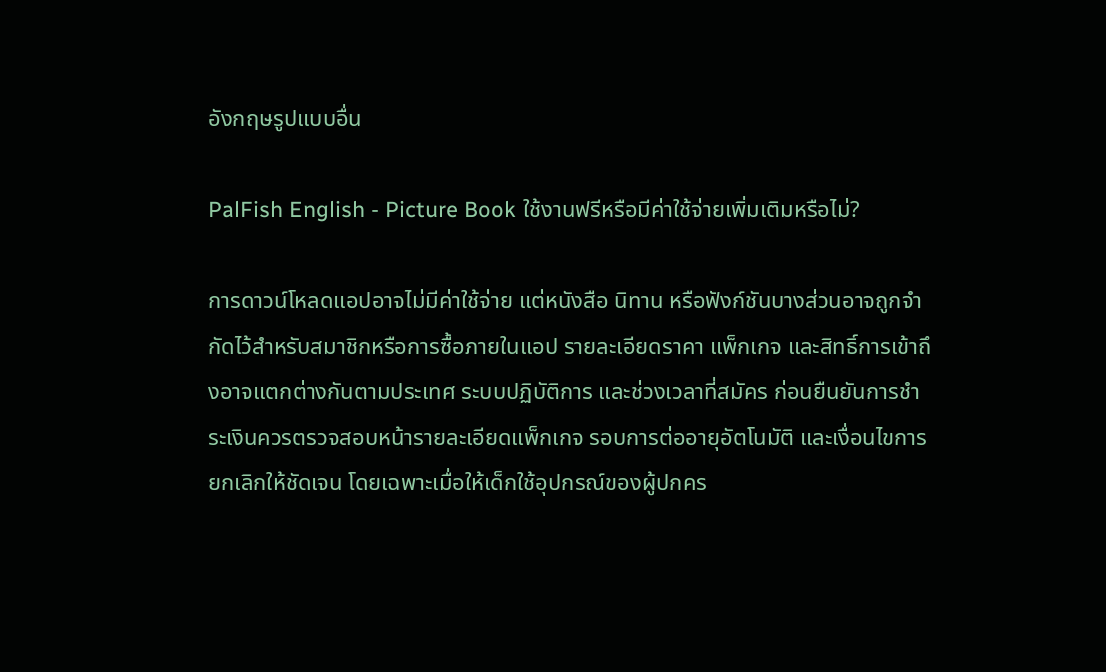อังกฤษรูปแบบอื่น

PalFish English - Picture Book ใช้งานฟรีหรือมีค่าใช้จ่ายเพิ่มเติมหรือไม่?

การดาวน์โหลดแอปอาจไม่มีค่าใช้จ่าย แต่หนังสือ นิทาน หรือฟังก์ชันบางส่วนอาจถูกจำกัดไว้สำหรับสมาชิกหรือการซื้อภายในแอป รายละเอียดราคา แพ็กเกจ และสิทธิ์การเข้าถึงอาจแตกต่างกันตามประเทศ ระบบปฏิบัติการ และช่วงเวลาที่สมัคร ก่อนยืนยันการชำระเงินควรตรวจสอบหน้ารายละเอียดแพ็กเกจ รอบการต่ออายุอัตโนมัติ และเงื่อนไขการยกเลิกให้ชัดเจน โดยเฉพาะเมื่อให้เด็กใช้อุปกรณ์ของผู้ปกคร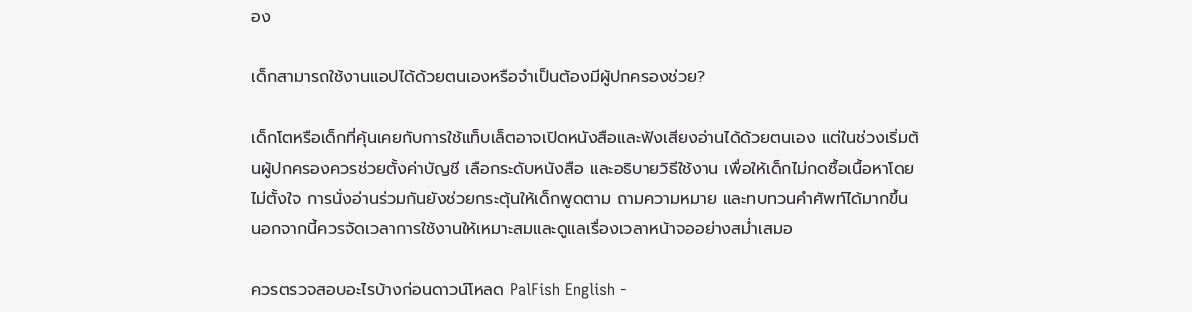อง

เด็กสามารถใช้งานแอปได้ด้วยตนเองหรือจำเป็นต้องมีผู้ปกครองช่วย?

เด็กโตหรือเด็กที่คุ้นเคยกับการใช้แท็บเล็ตอาจเปิดหนังสือและฟังเสียงอ่านได้ด้วยตนเอง แต่ในช่วงเริ่มต้นผู้ปกครองควรช่วยตั้งค่าบัญชี เลือกระดับหนังสือ และอธิบายวิธีใช้งาน เพื่อให้เด็กไม่กดซื้อเนื้อหาโดยไม่ตั้งใจ การนั่งอ่านร่วมกันยังช่วยกระตุ้นให้เด็กพูดตาม ถามความหมาย และทบทวนคำศัพท์ได้มากขึ้น นอกจากนี้ควรจัดเวลาการใช้งานให้เหมาะสมและดูแลเรื่องเวลาหน้าจออย่างสม่ำเสมอ

ควรตรวจสอบอะไรบ้างก่อนดาวน์โหลด PalFish English -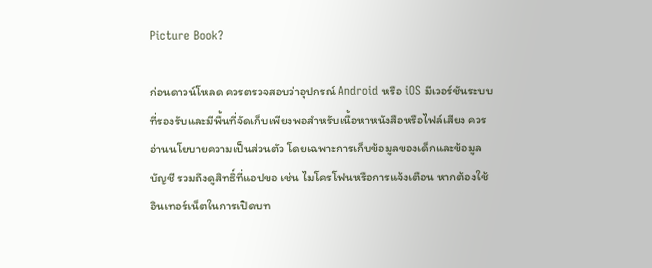Picture Book?

ก่อนดาวน์โหลด ควรตรวจสอบว่าอุปกรณ์ Android หรือ iOS มีเวอร์ชันระบบที่รองรับและมีพื้นที่จัดเก็บเพียงพอสำหรับเนื้อหาหนังสือหรือไฟล์เสียง ควรอ่านนโยบายความเป็นส่วนตัว โดยเฉพาะการเก็บข้อมูลของเด็กและข้อมูลบัญชี รวมถึงดูสิทธิ์ที่แอปขอ เช่น ไมโครโฟนหรือการแจ้งเตือน หากต้องใช้อินเทอร์เน็ตในการเปิดบท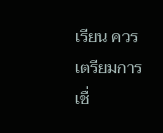เรียน ควรเตรียมการเชื่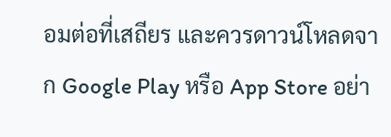อมต่อที่เสถียร และควรดาวน์โหลดจาก Google Play หรือ App Store อย่า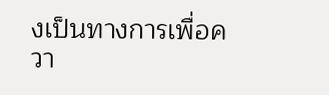งเป็นทางการเพื่อควา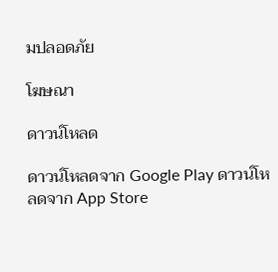มปลอดภัย

โฆษณา

ดาวน์โหลด

ดาวน์โหลดจาก Google Play ดาวน์โหลดจาก App Store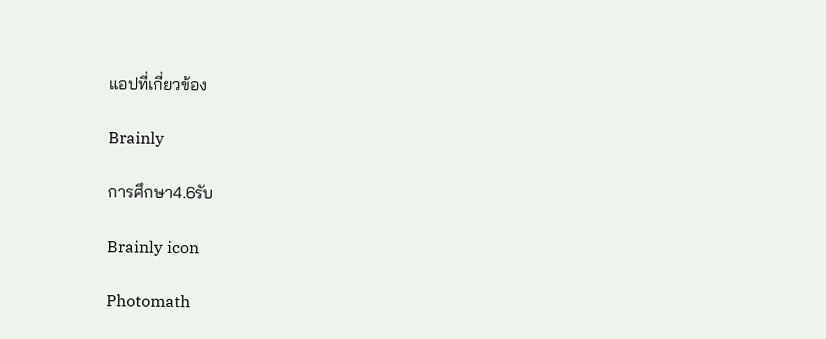แอปที่เกี่ยวข้อง

Brainly

การศึกษา4.6รับ

Brainly icon

Photomath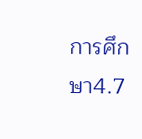การศึกษา4.7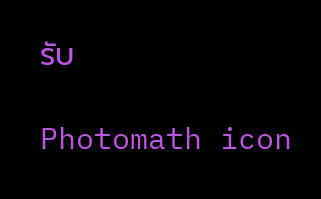รับ

Photomath icon